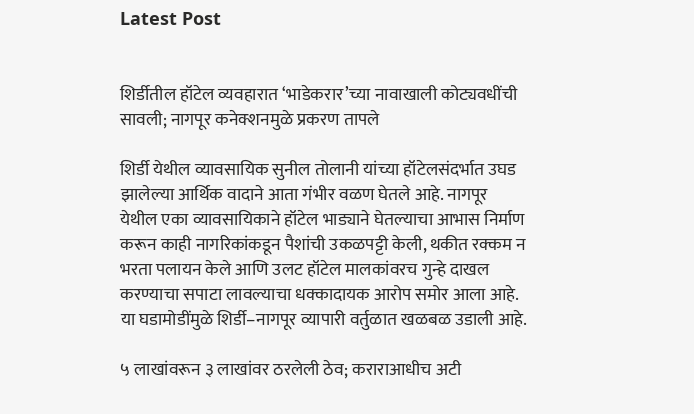Latest Post


शिर्डीतील हॉटेल व्यवहारात ‘भाडेकरार’च्या नावाखाली कोट्यवधींची सावली; नागपूर कनेक्शनमुळे प्रकरण तापले

शिर्डी येथील व्यावसायिक सुनील तोलानी यांच्या हॉटेलसंदर्भात उघड झालेल्या आर्थिक वादाने आता गंभीर वळण घेतले आहे. नागपूर येथील एका व्यावसायिकाने हॉटेल भाड्याने घेतल्याचा आभास निर्माण करून काही नागरिकांकडून पैशांची उकळपट्टी केली, थकीत रक्कम न भरता पलायन केले आणि उलट हॉटेल मालकांवरच गुन्हे दाखल करण्याचा सपाटा लावल्याचा धक्कादायक आरोप समोर आला आहे. या घडामोडींमुळे शिर्डी–नागपूर व्यापारी वर्तुळात खळबळ उडाली आहे.

५ लाखांवरून ३ लाखांवर ठरलेली ठेव; कराराआधीच अटी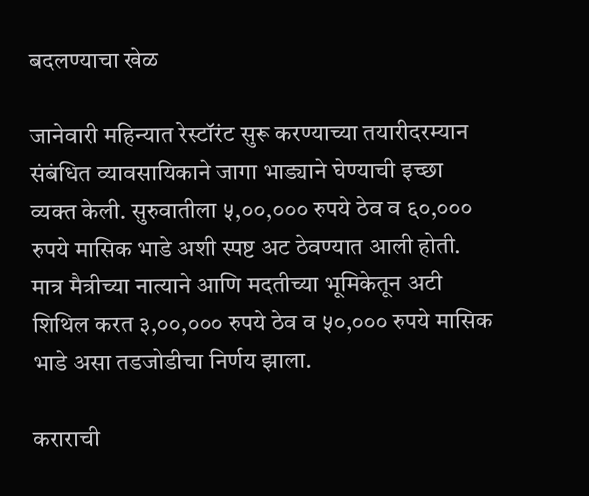बदलण्याचा खेळ

जानेवारी महिन्यात रेस्टॉरंट सुरू करण्याच्या तयारीदरम्यान संबंधित व्यावसायिकाने जागा भाड्याने घेण्याची इच्छा व्यक्त केली. सुरुवातीला ५,००,००० रुपये ठेव व ६०,००० रुपये मासिक भाडे अशी स्पष्ट अट ठेवण्यात आली होती. मात्र मैत्रीच्या नात्याने आणि मदतीच्या भूमिकेतून अटी शिथिल करत ३,००,००० रुपये ठेव व ५०,००० रुपये मासिक भाडे असा तडजोडीचा निर्णय झाला.

कराराची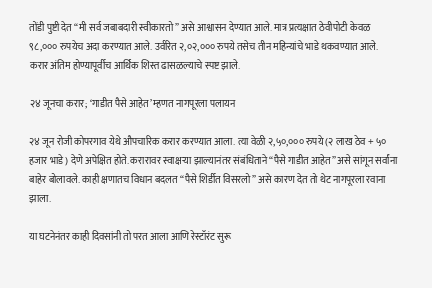तोंडी पुष्टी देत “मी सर्व जबाबदारी स्वीकारतो” असे आश्वासन देण्यात आले. मात्र प्रत्यक्षात ठेवीपोटी केवळ ९८,००० रुपयेच अदा करण्यात आले. उर्वरित २,०२,००० रुपये तसेच तीन महिन्यांचे भाडे थकवण्यात आले. करार अंतिम होण्यापूर्वीच आर्थिक शिस्त ढासळल्याचे स्पष्ट झाले.

२४ जूनचा करार; ‘गाडीत पैसे आहेत’ म्हणत नागपूरला पलायन

२४ जून रोजी कोपरगाव येथे औपचारिक करार करण्यात आला. त्या वेळी २,५०,००० रुपये (२ लाख ठेव + ५० हजार भाडे) देणे अपेक्षित होते. करारावर स्वाक्षऱ्या झाल्यानंतर संबंधिताने “पैसे गाडीत आहेत” असे सांगून सर्वांना बाहेर बोलावले. काही क्षणातच विधान बदलत “पैसे शिर्डीत विसरलो” असे कारण देत तो थेट नागपूरला रवाना झाला.

या घटनेनंतर काही दिवसांनी तो परत आला आणि रेस्टॉरंट सुरू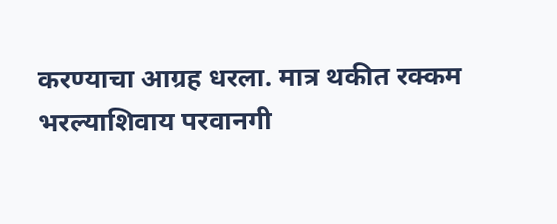करण्याचा आग्रह धरला. मात्र थकीत रक्कम भरल्याशिवाय परवानगी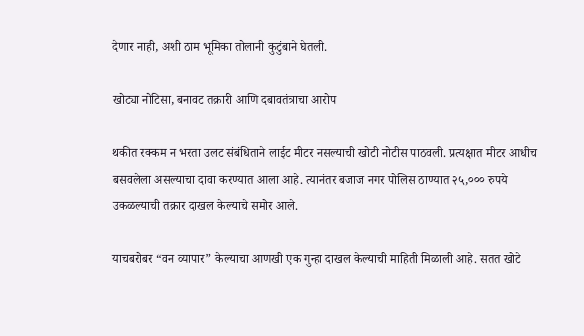देणार नाही, अशी ठाम भूमिका तोलानी कुटुंबाने घेतली.

खोट्या नोटिसा, बनावट तक्रारी आणि दबावतंत्राचा आरोप

थकीत रक्कम न भरता उलट संबंधिताने लाईट मीटर नसल्याची खोटी नोटीस पाठवली. प्रत्यक्षात मीटर आधीच बसवलेला असल्याचा दावा करण्यात आला आहे. त्यानंतर बजाज नगर पोलिस ठाण्यात २५,००० रुपये उकळल्याची तक्रार दाखल केल्याचे समोर आले.

याचबरोबर “वन व्यापार” केल्याचा आणखी एक गुन्हा दाखल केल्याची माहिती मिळाली आहे. सतत खोटे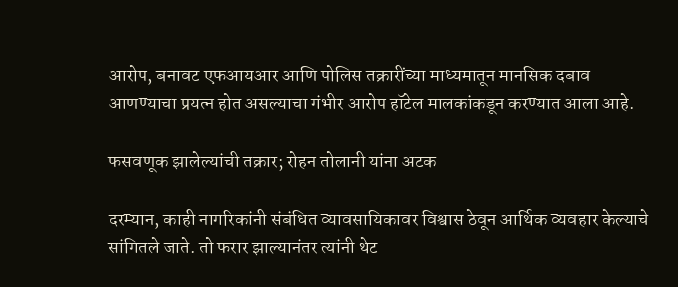आरोप, बनावट एफआयआर आणि पोलिस तक्रारींच्या माध्यमातून मानसिक दबाव आणण्याचा प्रयत्न होत असल्याचा गंभीर आरोप हॉटेल मालकांकडून करण्यात आला आहे.

फसवणूक झालेल्यांची तक्रार; रोहन तोलानी यांना अटक

दरम्यान, काही नागरिकांनी संबंधित व्यावसायिकावर विश्वास ठेवून आर्थिक व्यवहार केल्याचे सांगितले जाते. तो फरार झाल्यानंतर त्यांनी थेट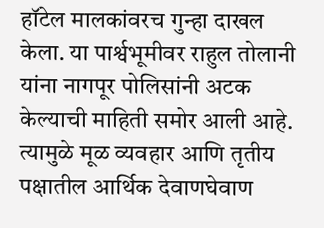हॉटेल मालकांवरच गुन्हा दाखल केला. या पार्श्वभूमीवर राहुल तोलानी यांना नागपूर पोलिसांनी अटक केल्याची माहिती समोर आली आहे. त्यामुळे मूळ व्यवहार आणि तृतीय पक्षातील आर्थिक देवाणघेवाण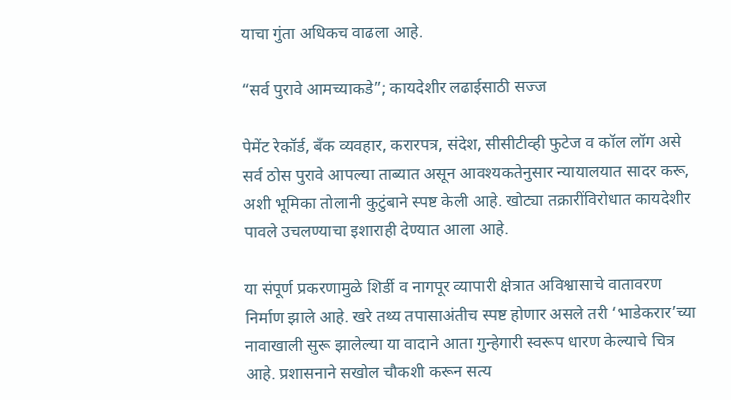याचा गुंता अधिकच वाढला आहे.

“सर्व पुरावे आमच्याकडे”; कायदेशीर लढाईसाठी सज्ज

पेमेंट रेकॉर्ड, बँक व्यवहार, करारपत्र, संदेश, सीसीटीव्ही फुटेज व कॉल लॉग असे सर्व ठोस पुरावे आपल्या ताब्यात असून आवश्यकतेनुसार न्यायालयात सादर करू, अशी भूमिका तोलानी कुटुंबाने स्पष्ट केली आहे. खोट्या तक्रारींविरोधात कायदेशीर पावले उचलण्याचा इशाराही देण्यात आला आहे.

या संपूर्ण प्रकरणामुळे शिर्डी व नागपूर व्यापारी क्षेत्रात अविश्वासाचे वातावरण निर्माण झाले आहे. खरे तथ्य तपासाअंतीच स्पष्ट होणार असले तरी ‘भाडेकरार’च्या नावाखाली सुरू झालेल्या या वादाने आता गुन्हेगारी स्वरूप धारण केल्याचे चित्र आहे. प्रशासनाने सखोल चौकशी करून सत्य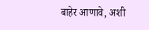बाहेर आणावे, अशी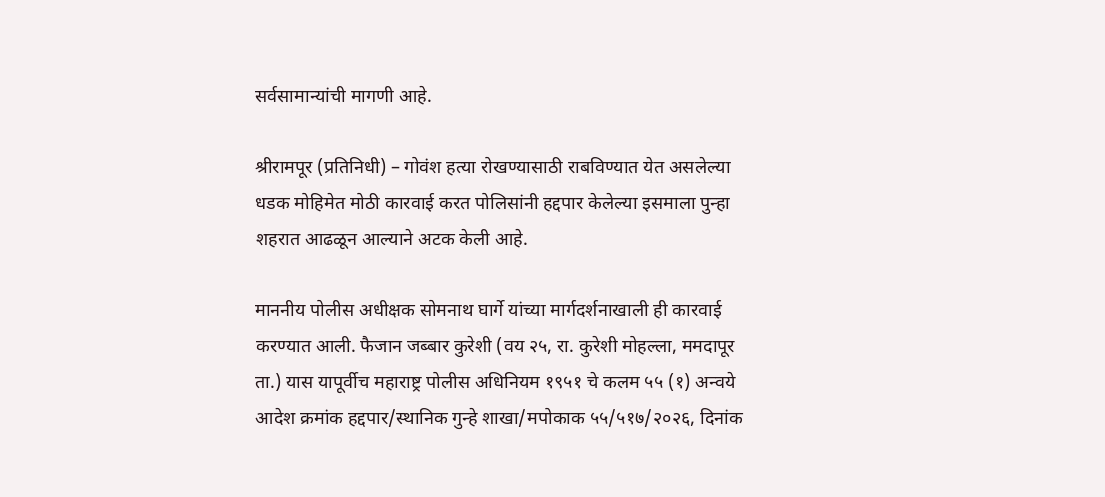सर्वसामान्यांची मागणी आहे.

श्रीरामपूर (प्रतिनिधी) – गोवंश हत्या रोखण्यासाठी राबविण्यात येत असलेल्या धडक मोहिमेत मोठी कारवाई करत पोलिसांनी हद्दपार केलेल्या इसमाला पुन्हा शहरात आढळून आल्याने अटक केली आहे.

माननीय पोलीस अधीक्षक सोमनाथ घार्गे यांच्या मार्गदर्शनाखाली ही कारवाई करण्यात आली. फैजान जब्बार कुरेशी (वय २५, रा. कुरेशी मोहल्ला, ममदापूर ता.) यास यापूर्वीच महाराष्ट्र पोलीस अधिनियम १९५१ चे कलम ५५ (१) अन्वये आदेश क्रमांक हद्दपार/स्थानिक गुन्हे शाखा/मपोकाक ५५/५१७/२०२६, दिनांक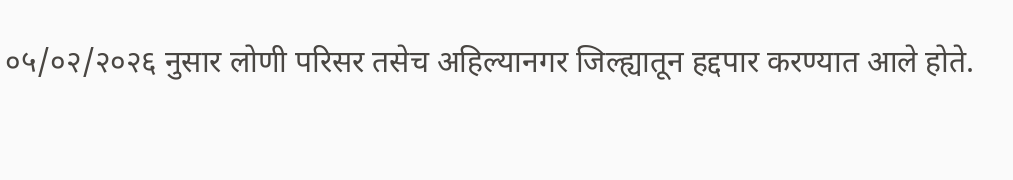०५/०२/२०२६ नुसार लोणी परिसर तसेच अहिल्यानगर जिल्ह्यातून हद्दपार करण्यात आले होते.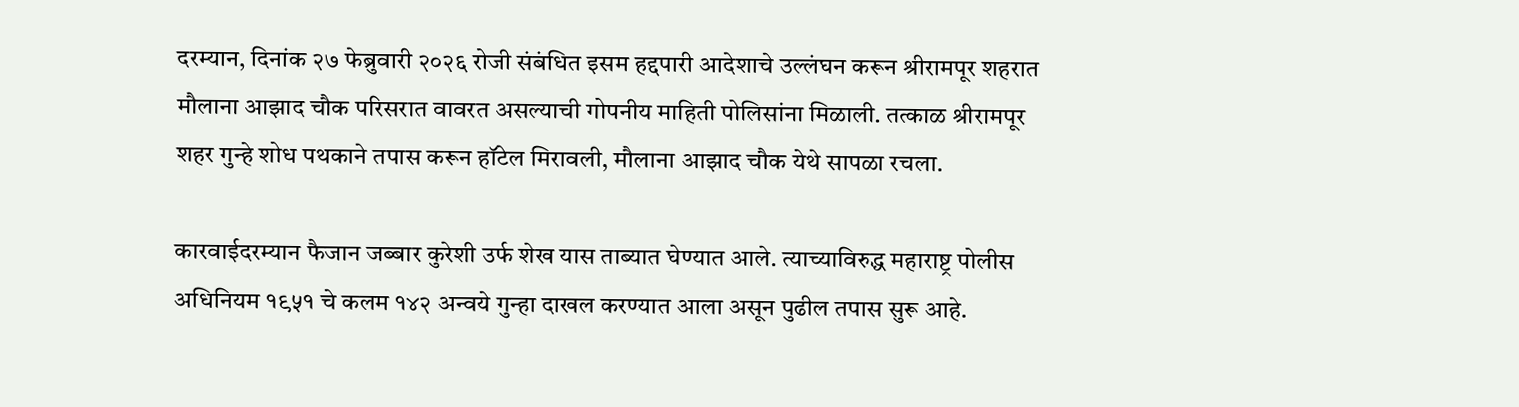दरम्यान, दिनांक २७ फेब्रुवारी २०२६ रोजी संबंधित इसम हद्दपारी आदेशाचे उल्लंघन करून श्रीरामपूर शहरात मौलाना आझाद चौक परिसरात वावरत असल्याची गोपनीय माहिती पोलिसांना मिळाली. तत्काळ श्रीरामपूर शहर गुन्हे शोध पथकाने तपास करून हॉटेल मिरावली, मौलाना आझाद चौक येथे सापळा रचला.

कारवाईदरम्यान फैजान जब्बार कुरेशी उर्फ शेख यास ताब्यात घेण्यात आले. त्याच्याविरुद्ध महाराष्ट्र पोलीस अधिनियम १९५१ चे कलम १४२ अन्वये गुन्हा दाखल करण्यात आला असून पुढील तपास सुरू आहे.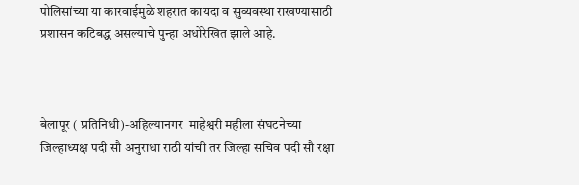पोलिसांच्या या कारवाईमुळे शहरात कायदा व सुव्यवस्था राखण्यासाठी प्रशासन कटिबद्ध असल्याचे पुन्हा अधोरेखित झाले आहे.



बेलापूर ( प्रतिनिधी)-अहिल्यानगर  माहेश्वरी महीला संघटनेच्या जिल्हाध्यक्ष पदी सौ अनुराधा राठी यांची तर जिल्हा सचिव पदी सौ रक्षा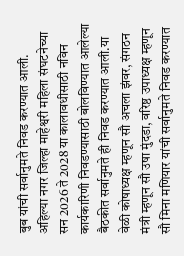बुब यांची सर्वानुमते निवड करण्यात आली.                                       अहिल्या नगर जिल्हा माहेश्वरी महिला संघटनेच्या सन 2026 ते 2028 या कालावधीसाठी नविन कार्यकारिणी निवडण्यासाठी बोलविण्यात आलेल्या बैठकीत सर्वानुमते ही निवड करण्यात आली.या वेळी कोषाध्यक्ष म्हणून सौ अचला झंवर, संगठन मंत्री म्हणून सौ उषा मुंदडा, वरिष्ठ उपाध्यक्ष म्हणून सौ मिना मणियार यांची सर्वानुमते निवड करण्यात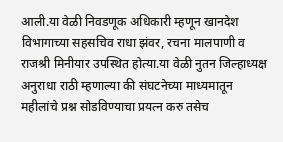आली.या वेळी निवडणूक अधिकारी म्हणून खानदेश विभागाच्या सहसचिव राधा झंवर, रचना मालपाणी व राजश्री मिनीयार उपस्थित होत्या.या वेळी नुतन जिल्हाध्यक्ष अनुराधा राठी म्हणाल्या की संघटनेच्या माध्यमातून महीलांचे प्रश्न सोडविण्याचा प्रयत्न करु तसेच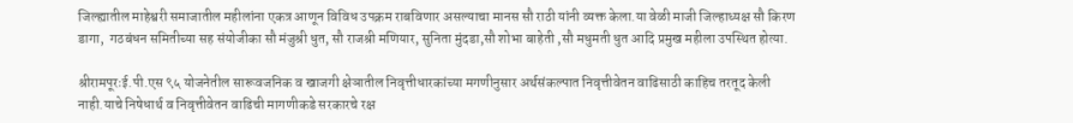जिल्ह्यातील माहेश्वरी समाजातील महीलांना एकत्र आणून विविध उपक्रम राबविणार असल्याचा मानस सौ राठी यांनी व्यक्त केला.या वेळी माजी जिल्हाध्यक्ष सौ किरण डागा,  गठबंधन समितीच्या सह संयोजीका सौ मंजुश्री धुत, सौ राजश्री मणियार, सुनिता मुंदडा,सौ शोभा बाहेती ,सौ मधुमती धुत आदि प्रमुख महीला उपस्थित होत्या.

श्रीरामपूरःई.पी.एस ९५ योजनेतील सारूवजनिक व खाजगी क्षेञातील निवृत्तीधारकांच्या मगणीनुसार अर्थसंकल्पात निवृत्तीवेतन वाढिसाठी काहिच तरतूद केली नाही.याचे निषेधार्थ व निवृत्तीवेतन वाढिची मागणीकडे सरकारचे रक्ष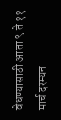वेधण्यासाठी आता ९ ते ११ मार्च दरम्यन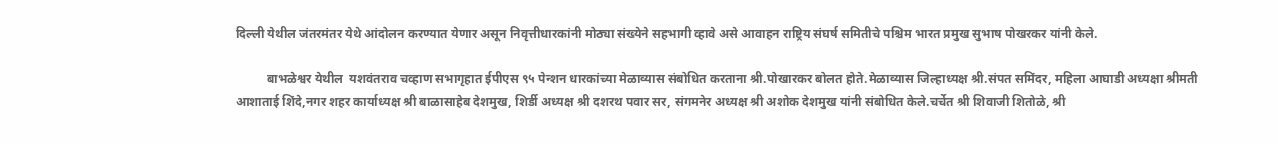दिल्ली येथील जंतरमंतर येथे आंदोलन करण्यात येणार असून निवृत्तीधारकांनी मोठ्या संख्येने सहभागी व्हावे असे आवाहन राष्ट्रिय संघर्ष समितीचे पश्चिम भारत प्रमुख सुभाष पोखरकर यांनी केले.

          बाभळेश्वर येथील  यशवंतराव चव्हाण सभागृहात ईपीएस ९५ पेन्शन धारकांच्या मेळाव्यास संबोधित करताना श्री.पोखारकर बोलत होते.मेळाव्यास जिल्हाध्यक्ष श्री.संपत समिंदर, महिला आघाडी अध्यक्षा श्रीमती आशाताई शिंदे,नगर शहर कार्याध्यक्ष श्री बाळासाहेब देशमुख, शिर्डी अध्यक्ष श्री दशरथ पवार सर, संगमनेर अध्यक्ष श्री अशोक देशमुख यांनी संबोधित केले.चर्चेत श्री शिवाजी शितोळे, श्री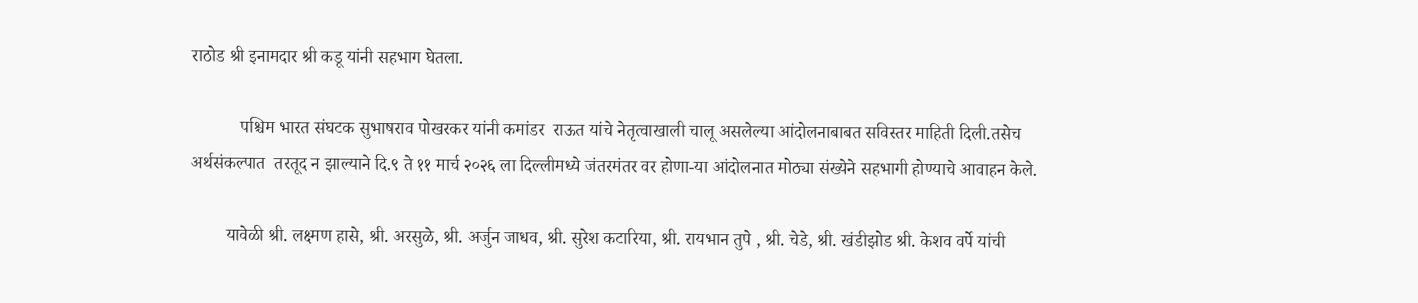राठोड श्री इनामदार श्री कडू यांनी सहभाग घेतला.

           पश्चिम भारत संघटक सुभाषराव पोखरकर यांनी कमांडर  राऊत यांचे नेतृत्वाखाली चालू असलेल्या आंदोलनाबाबत सविस्तर माहिती दिली.तसेच अर्थसंकल्पात  तरतूद न झाल्याने दि.९ ते ११ मार्च २०२६ ला दिल्लीमध्ये जंतरमंतर वर होणा-या आंदोलनात मोठ्या संख्येने सहभागी होण्याचे आवाहन केले.

        यावेळी श्री. लक्ष्मण हासे, श्री. अरसुळे, श्री. अर्जुन जाधव, श्री. सुरेश कटारिया, श्री. रायभान तुपे , श्री. चेडे, श्री. खंडीझोड श्री. केशव वर्पे यांची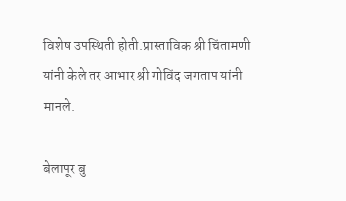विशेष उपस्थिती होती.प्रास्ताविक श्री चिंतामणी यांनी केले तर आभार श्री गोविंद जगताप यांनी मानले.

बेलापूर बु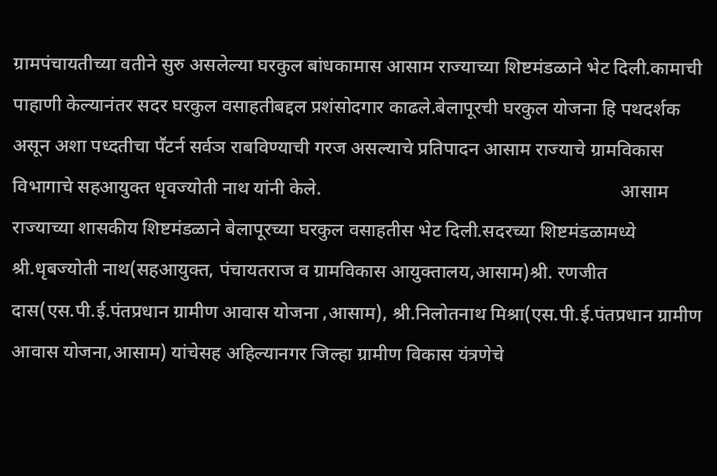ग्रामपंचायतीच्या वतीने सुरु असलेल्या घरकुल बांधकामास आसाम राज्याच्या शिष्टमंडळाने भेट दिली.कामाची पाहाणी केल्यानंतर सदर घरकुल वसाहतीबद्दल प्रशंसोदगार काढले.बेलापूरची घरकुल योजना हि पथदर्शक असून अशा पध्दतीचा पॕटर्न सर्वञ राबविण्याची गरज असल्याचे प्रतिपादन आसाम राज्याचे ग्रामविकास विभागाचे सहआयुक्त धृवज्योती नाथ यांनी केले.                                                                आसाम राज्याच्या शासकीय शिष्टमंडळाने बेलापूरच्या घरकुल वसाहतीस भेट दिली.सदरच्या शिष्टमंडळामध्ये श्री.धृबज्योती नाथ(सहआयुक्त, पंचायतराज व ग्रामविकास आयुक्तालय,आसाम)श्री. रणजीत दास(एस.पी.ई.पंतप्रधान ग्रामीण आवास योजना ,आसाम), श्री.निलोतनाथ मिश्रा(एस.पी.ई.पंतप्रधान ग्रामीण आवास योजना,आसाम) यांचेसह अहिल्यानगर जिल्हा ग्रामीण विकास यंत्रणेचे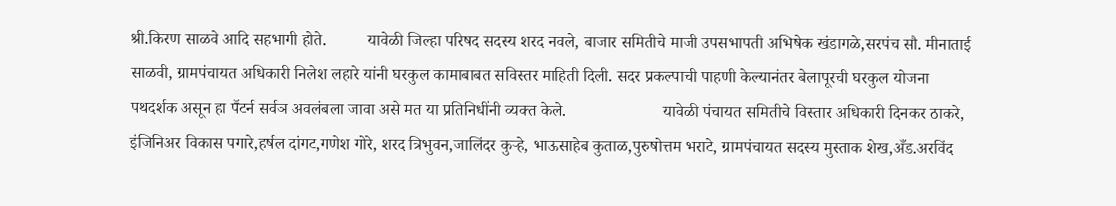श्री.किरण साळवे आदि सहभागी होते.          यावेळी जिल्हा परिषद सदस्य शरद नवले, बाजार समितीचे माजी उपसभापती अभिषेक खंडागळे,सरपंच सौ. मीनाताई साळवी, ग्रामपंचायत अधिकारी निलेश लहारे यांनी घरकुल कामाबाबत सविस्तर माहिती दिली. सदर प्रकल्पाची पाहणी केल्यानंतर बेलापूरची घरकुल योजना पथदर्शक असून हा पॕटर्न सर्वञ अवलंबला जावा असे मत या प्रतिनिधींनी व्यक्त केले.                       यावेळी पंचायत समितीचे विस्तार अधिकारी दिनकर ठाकरे, इंजिनिअर विकास पगारे,हर्षल दांगट,गणेश गोरे, शरद त्रिभुवन,जालिंदर कुऱ्हे, भाऊसाहेब कुताळ,पुरुषोत्तम भराटे, ग्रामपंचायत सदस्य मुस्ताक शेख,अँड.अरविंद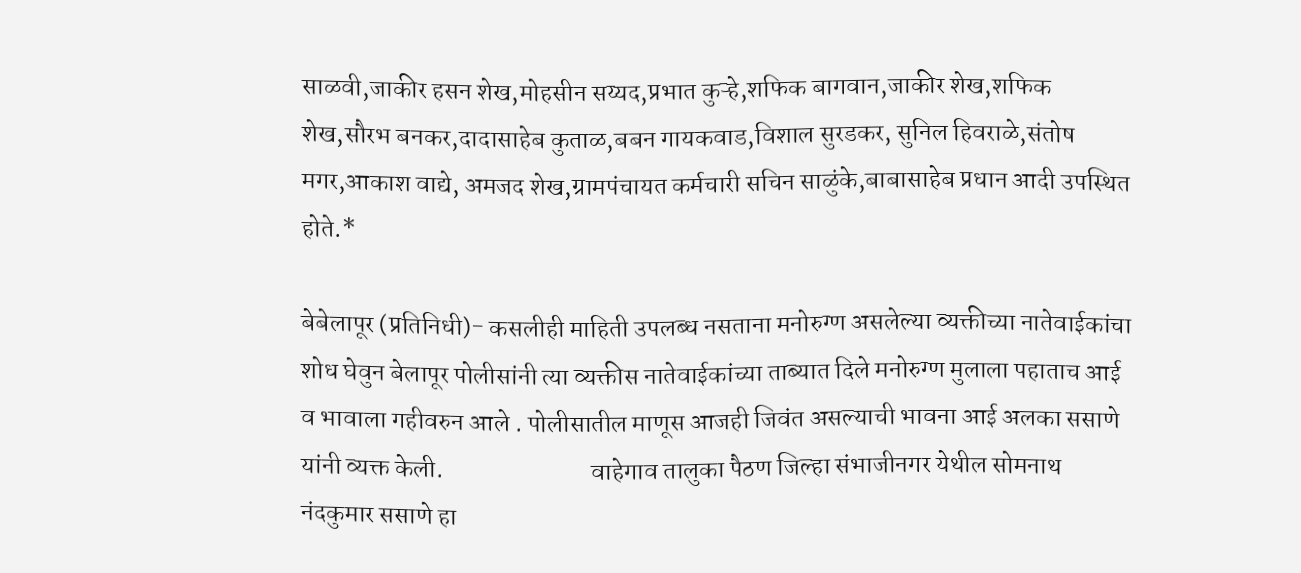साळवी,जाकीर हसन शेख,मोहसीन सय्यद,प्रभात कुऱ्हे,शफिक बागवान,जाकीर शेख,शफिक शेख,सौरभ बनकर,दादासाहेब कुताळ,बबन गायकवाड,विशाल सुरडकर, सुनिल हिवराळे,संतोष मगर,आकाश वाद्ये, अमजद शेख,ग्रामपंचायत कर्मचारी सचिन साळुंके,बाबासाहेब प्रधान आदी उपस्थित होते.*

बेबेलापूर (प्रतिनिधी)- कसलीही माहिती उपलब्ध नसताना मनोरुग्ण असलेल्या व्यक्तीच्या नातेवाईकांचा शोध घेवुन बेलापूर पोलीसांनी त्या व्यक्तीस नातेवाईकांच्या ताब्यात दिले मनोरुग्ण मुलाला पहाताच आई व भावाला गहीवरुन आले . पोलीसातील माणूस आजही जिवंत असल्याची भावना आई अलका ससाणे यांनी व्यक्त केली.                             वाहेगाव तालुका पैठण जिल्हा संभाजीनगर येथील सोमनाथ नंदकुमार ससाणे हा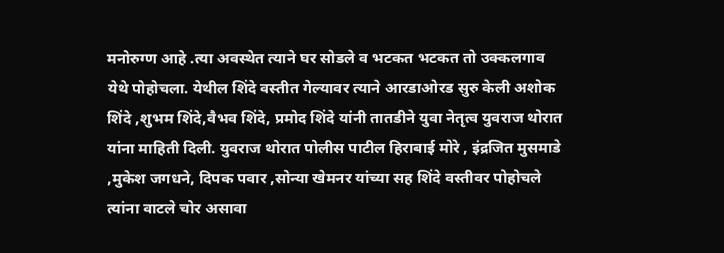मनोरुग्ण आहे .त्या अवस्थेत त्याने घर सोडले व भटकत भटकत तो उक्कलगाव येथे पोहोचला. येथील शिंदे वस्तीत गेल्यावर त्याने आरडाओरड सुरु केली अशोक शिंदे ,शुभम शिंदे,वैभव शिंदे, प्रमोद शिंदे यांनी तातडीने युवा नेतृत्व युवराज थोरात यांना माहिती दिली. युवराज थोरात पोलीस पाटील हिराबाई मोरे , इंद्रजित मुसमाडे ,मुकेश जगधने, दिपक पवार ,सोन्या खेमनर यांच्या सह शिंदे वस्तीवर पोहोचले त्यांना वाटले चोर असावा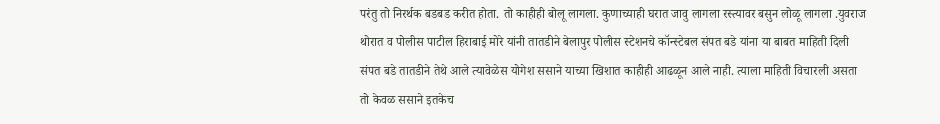परंतु तो निरर्थक बडबड करीत होता. तो काहीही बोलू लागला. कुणाच्याही घरात जावु लागला रस्त्यावर बसुन लोळू लागला .युवराज थोरात व पोलीस पाटील हिराबाई मोरे यांनी तातडीने बेलापुर पोलीस स्टेशनचे कॉन्स्टेबल संपत बडे यांना या बाबत माहिती दिली संपत बडे तातडीने तेथे आले त्यावेळेस योगेश ससाने याच्या खिशात काहीही आढळून आले नाही. त्याला माहिती विचारली असता तो केवळ ससाने इतकेच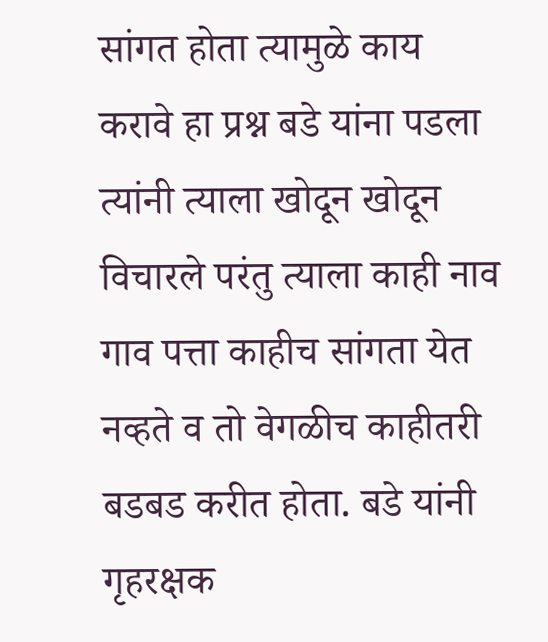सांगत होता त्यामुळे काय करावे हा प्रश्न बडे यांना पडला त्यांनी त्याला खोदून खोदून विचारले परंतु त्याला काही नाव गाव पत्ता काहीच सांगता येत नव्हते व तो वेगळीच काहीतरी बडबड करीत होता. बडे यांनी गृहरक्षक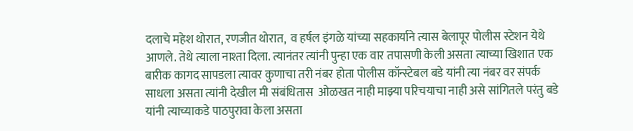दलाचे महेश थोरात, रणजीत थोरात,  व हर्षल इंगळे यांच्या सहकार्याने त्यास बेलापूर पोलीस स्टेशन येथे आणले. तेथे त्याला नाश्ता दिला. त्यानंतर त्यांनी पुन्हा एक वार तपासणी केली असता त्याच्या खिशात एक बारीक कागद सापडला त्यावर कुणाचा तरी नंबर होता पोलीस कॉन्स्टेबल बडे यांनी त्या नंबर वर संपर्क साधला असता त्यांनी देखील मी संबंधितास  ओळखत नाही माझ्या परिचयाचा नाही असे सांगितले परंतु बडे यांनी त्याच्याकडे पाठपुरावा केला असता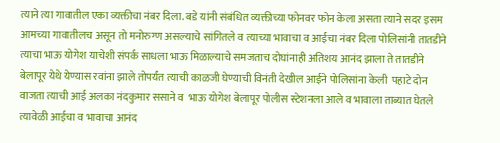त्याने त्या गावातील एका व्यक्तीचा नंबर दिला. बडे यांनी संबंधित व्यक्तीच्या फोनवर फोन केला असता त्याने सदर इसम आमच्या गावातीलच असून तो मनोरुग्ण असल्याचे सांगितले व त्याच्या भावाचा व आईचा नंबर दिला पोलिसांनी तातडीने त्याचा भाऊ योगेश याचेशी संपर्क साधला भाऊ मिळाल्याचे समजताच दोघांनाही अतिशय आनंद झाला ते तातडीने बेलापूर येथे येण्यास रवांना झाले तोपर्यंत त्याची काळजी घेण्याची विनंती देखील आईने पोलिसांना केली  पहाटे दोन वाजता त्याची आई अलका नंदकुमार ससाने व  भाऊ योगेश बेलापूर पोलीस स्टेशनला आले व भावाला ताब्यात घेतले त्यावेळी आईचा व भावाचा आनंद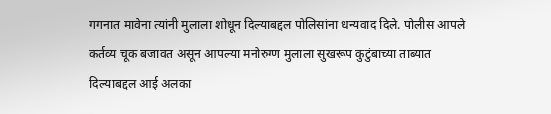गगनात मावेना त्यांनी मुलाला शोधून दिल्याबद्दल पोलिसांना धन्यवाद दिले. पोलीस आपले कर्तव्य चूक बजावत असून आपल्या मनोरुग्ण मुलाला सुखरूप कुटुंबाच्या ताब्यात दिल्याबद्दल आई अलका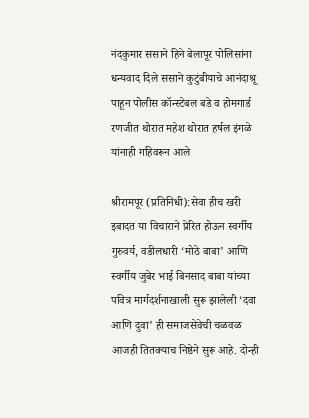नंदकुमार ससाने हिने बेलापूर पोलिसांना धन्यवाद दिले ससाने कुटुंबीयाचे आनंदाश्रू पाहून पोलीस कॉन्स्टेबल बडे व होमगार्ड रणजीत थोरात महेश थोरात हर्षल इंगळे यांनाही गहिवरून आले

श्रीरामपूर (प्रतिनिधी):सेवा हीच खरी इबादत या विचाराने प्रेरित होऊन स्वर्गीय गुरुवर्य, वडीलधारी ‘मोठे बाबा’ आणि स्वर्गीय जुबेर भाई बिनसाद बाबा यांच्या पवित्र मार्गदर्शनाखाली सुरू झालेली ‘दवा आणि दुवा’ ही समाजसेवेची चळवळ आजही तितक्याच निष्ठेने सुरू आहे. दोन्ही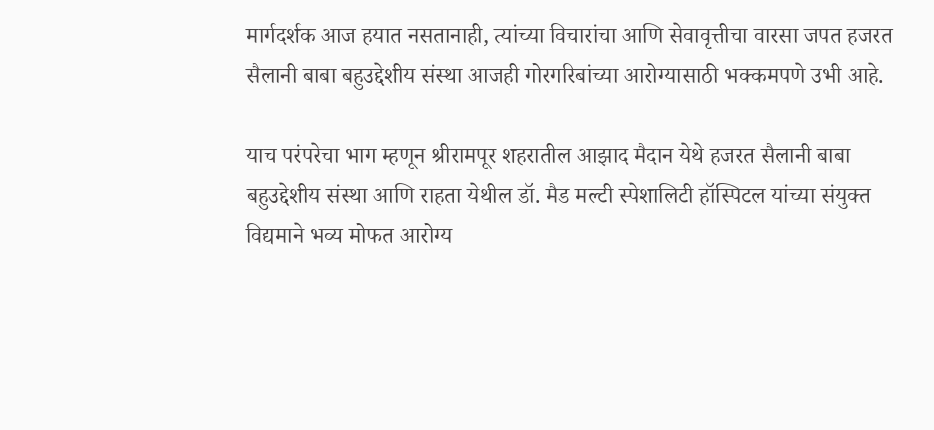मार्गदर्शक आज हयात नसतानाही, त्यांच्या विचारांचा आणि सेवावृत्तीचा वारसा जपत हजरत सैलानी बाबा बहुउद्देशीय संस्था आजही गोरगरिबांच्या आरोग्यासाठी भक्कमपणे उभी आहे.

याच परंपरेचा भाग म्हणून श्रीरामपूर शहरातील आझाद मैदान येथे हजरत सैलानी बाबा बहुउद्देशीय संस्था आणि राहता येथील डॉ. मैड मल्टी स्पेशालिटी हॉस्पिटल यांच्या संयुक्त विद्यमाने भव्य मोफत आरोग्य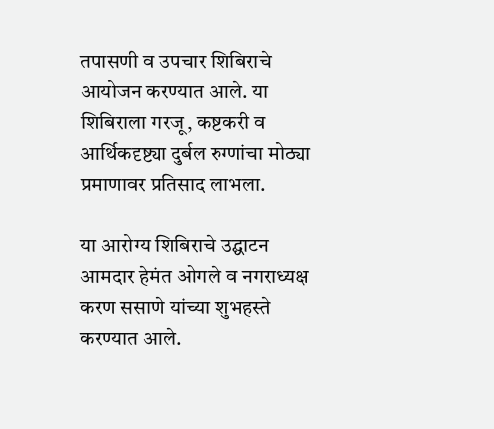तपासणी व उपचार शिबिराचे आयोजन करण्यात आले. या शिबिराला गरजू, कष्टकरी व आर्थिकदृष्ट्या दुर्बल रुग्णांचा मोठ्या प्रमाणावर प्रतिसाद लाभला.

या आरोग्य शिबिराचे उद्घाटन आमदार हेमंत ओगले व नगराध्यक्ष करण ससाणे यांच्या शुभहस्ते करण्यात आले.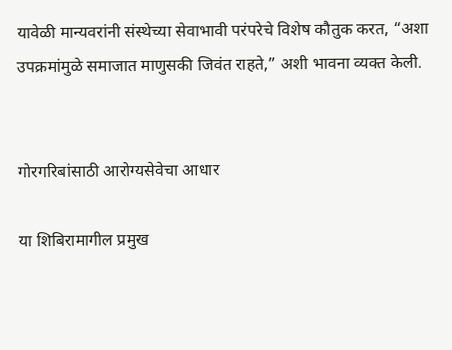यावेळी मान्यवरांनी संस्थेच्या सेवाभावी परंपरेचे विशेष कौतुक करत, “अशा उपक्रमांमुळे समाजात माणुसकी जिवंत राहते,” अशी भावना व्यक्त केली.


गोरगरिबांसाठी आरोग्यसेवेचा आधार

या शिबिरामागील प्रमुख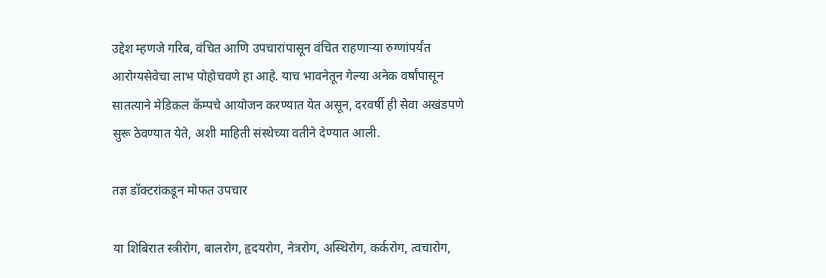उद्देश म्हणजे गरिब, वंचित आणि उपचारांपासून वंचित राहणाऱ्या रुग्णांपर्यंत आरोग्यसेवेचा लाभ पोहोचवणे हा आहे. याच भावनेतून गेल्या अनेक वर्षांपासून सातत्याने मेडिकल कॅम्पचे आयोजन करण्यात येत असून, दरवर्षी ही सेवा अखंडपणे सुरू ठेवण्यात येते, अशी माहिती संस्थेच्या वतीने देण्यात आली.

तज्ञ डॉक्टरांकडून मोफत उपचार

या शिबिरात स्त्रीरोग, बालरोग, हृदयरोग, नेत्ररोग, अस्थिरोग, कर्करोग, त्वचारोग,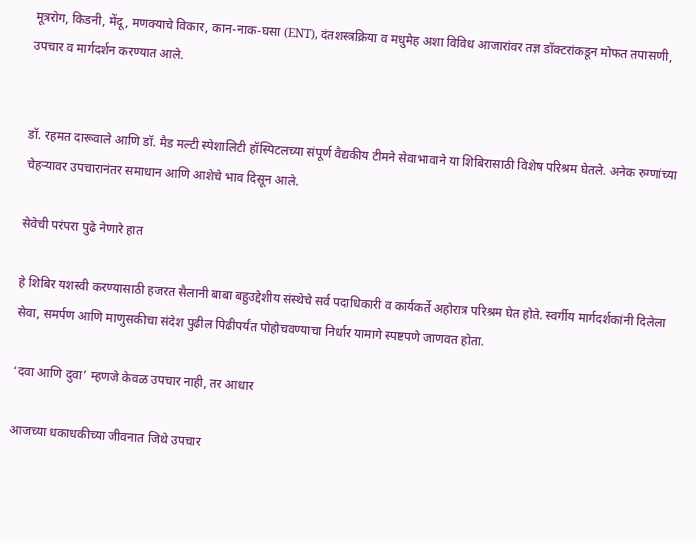मूत्ररोग, किडनी, मेंदू, मणक्याचे विकार, कान-नाक-घसा (ENT), दंतशस्त्रक्रिया व मधुमेह अशा विविध आजारांवर तज्ञ डॉक्टरांकडून मोफत तपासणी, उपचार व मार्गदर्शन करण्यात आले.


डॉ. रहमत दारूवाले आणि डॉ. मैड मल्टी स्पेशालिटी हॉस्पिटलच्या संपूर्ण वैद्यकीय टीमने सेवाभावाने या शिबिरासाठी विशेष परिश्रम घेतले. अनेक रुग्णांच्या चेहऱ्यावर उपचारानंतर समाधान आणि आशेचे भाव दिसून आले.

सेवेची परंपरा पुढे नेणारे हात

हे शिबिर यशस्वी करण्यासाठी हजरत सैलानी बाबा बहुउद्देशीय संस्थेचे सर्व पदाधिकारी व कार्यकर्ते अहोरात्र परिश्रम घेत होते. स्वर्गीय मार्गदर्शकांनी दिलेला सेवा, समर्पण आणि माणुसकीचा संदेश पुढील पिढीपर्यंत पोहोचवण्याचा निर्धार यामागे स्पष्टपणे जाणवत होता.

‘दवा आणि दुवा’ म्हणजे केवळ उपचार नाही, तर आधार

आजच्या धकाधकीच्या जीवनात जिथे उपचार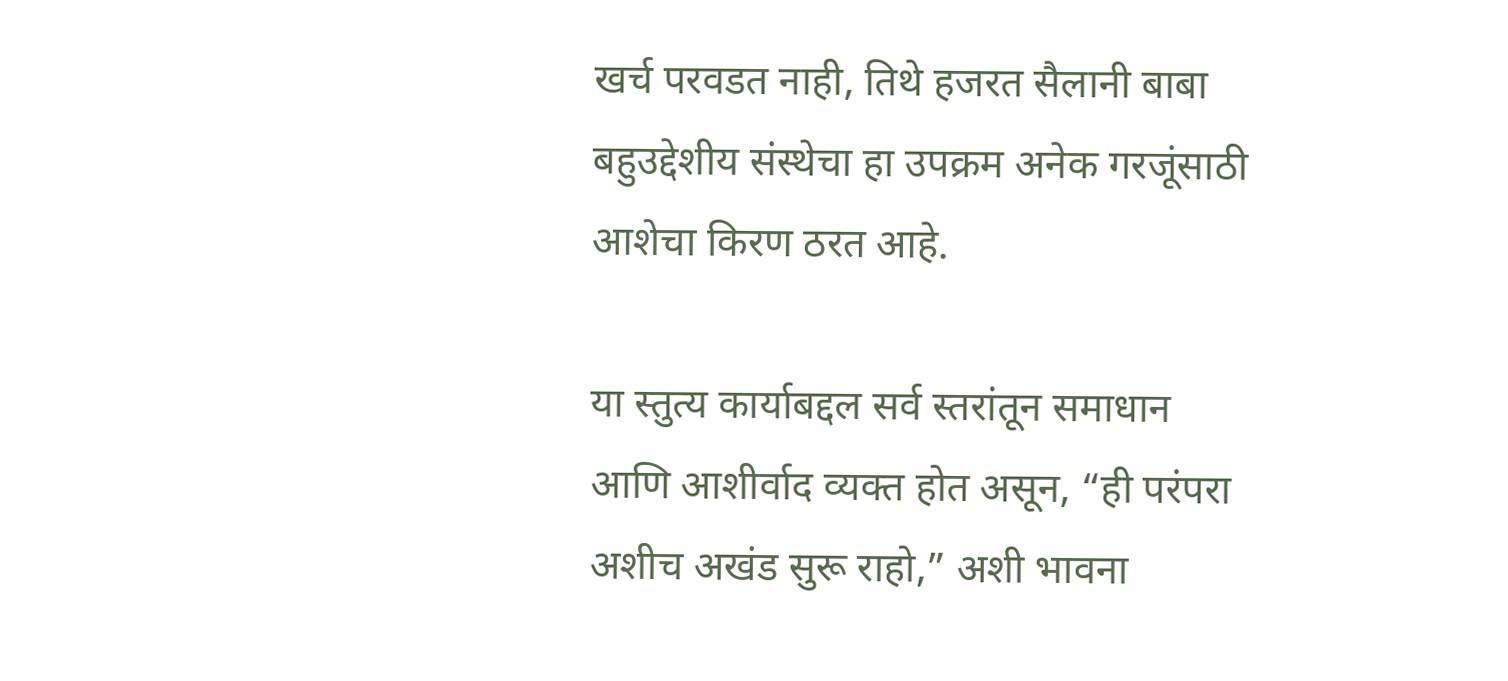खर्च परवडत नाही, तिथे हजरत सैलानी बाबा बहुउद्देशीय संस्थेचा हा उपक्रम अनेक गरजूंसाठी आशेचा किरण ठरत आहे.

या स्तुत्य कार्याबद्दल सर्व स्तरांतून समाधान आणि आशीर्वाद व्यक्त होत असून, “ही परंपरा अशीच अखंड सुरू राहो,” अशी भावना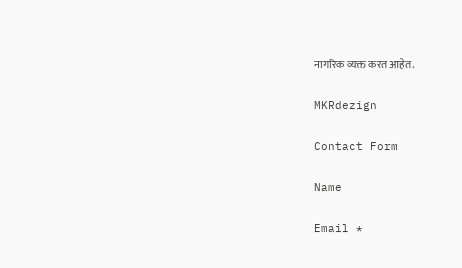नागरिक व्यक्त करत आहेत.

MKRdezign

Contact Form

Name

Email *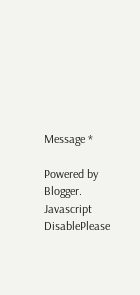Message *

Powered by Blogger.
Javascript DisablePlease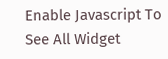Enable Javascript To See All Widget